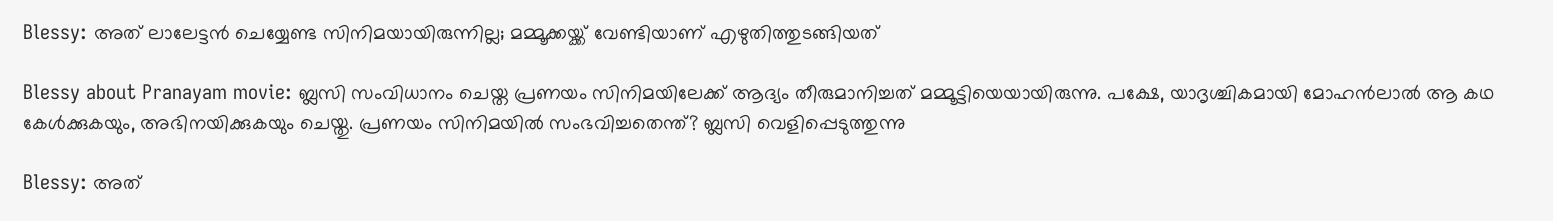Blessy: അത് ലാലേട്ടന്‍ ചെയ്യേണ്ട സിനിമയായിരുന്നില്ല; മമ്മൂക്കയ്ക്ക് വേണ്ടിയാണ് എഴുതിത്തുടങ്ങിയത്‌

Blessy about Pranayam movie: ബ്ലസി സംവിധാനം ചെയ്ത പ്രണയം സിനിമയിലേക്ക് ആദ്യം തീരുമാനിച്ചത് മമ്മൂട്ടിയെയായിരുന്നു. പക്ഷേ, യാദൃശ്ചികമായി മോഹന്‍ലാല്‍ ആ കഥ കേള്‍ക്കുകയും, അഭിനയിക്കുകയും ചെയ്തു. പ്രണയം സിനിമയില്‍ സംഭവിച്ചതെന്ത്? ബ്ലസി വെളിപ്പെടുത്തുന്നു

Blessy: അത്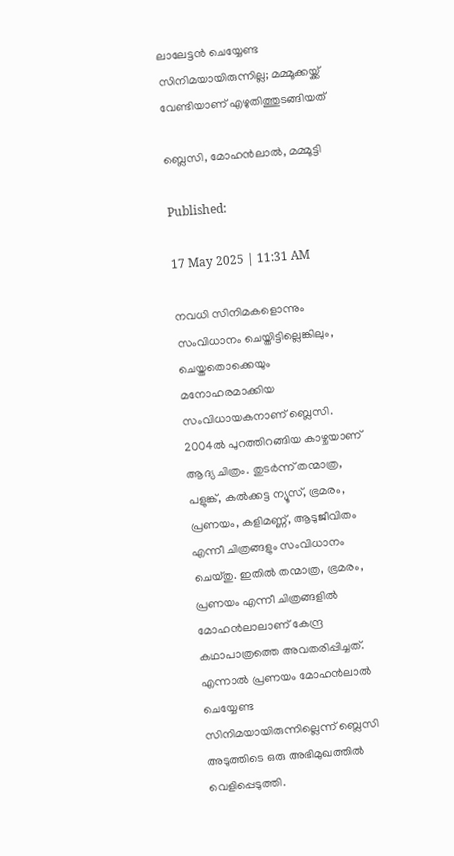ലാലേട്ടന്‍ ചെയ്യേണ്ട സിനിമയായിരുന്നില്ല; മമ്മൂക്കയ്ക്ക് വേണ്ടിയാണ് എഴുതിത്തുടങ്ങിയത്‌

ബ്ലെസി, മോഹന്‍ലാല്‍, മമ്മൂട്ടി

Published:

17 May 2025 | 11:31 AM

നവധി സിനിമകളൊന്നും സംവിധാനം ചെയ്തിട്ടില്ലെങ്കിലും, ചെയ്തതൊക്കെയും മനോഹരമാക്കിയ സംവിധായകനാണ് ബ്ലെസി. 2004ല്‍ പുറത്തിറങ്ങിയ കാഴ്ചയാണ് ആദ്യ ചിത്രം. തുടര്‍ന്ന് തന്മാത്ര, പളുങ്ക്, കല്‍ക്കട്ട ന്യൂസ്, ഭ്രമരം, പ്രണയം, കളിമണ്ണ്, ആടുജീവിതം എന്നീ ചിത്രങ്ങളും സംവിധാനം ചെയ്തു. ഇതില്‍ തന്മാത്ര, ഭ്രമരം, പ്രണയം എന്നീ ചിത്രങ്ങളില്‍ മോഹന്‍ലാലാണ് കേന്ദ്ര കഥാപാത്രത്തെ അവതരിപ്പിച്ചത്. എന്നാല്‍ പ്രണയം മോഹന്‍ലാല്‍ ചെയ്യേണ്ട സിനിമയായിരുന്നില്ലെന്ന് ബ്ലെസി അടുത്തിടെ ഒരു അഭിമുഖത്തില്‍ വെളിപ്പെടുത്തി.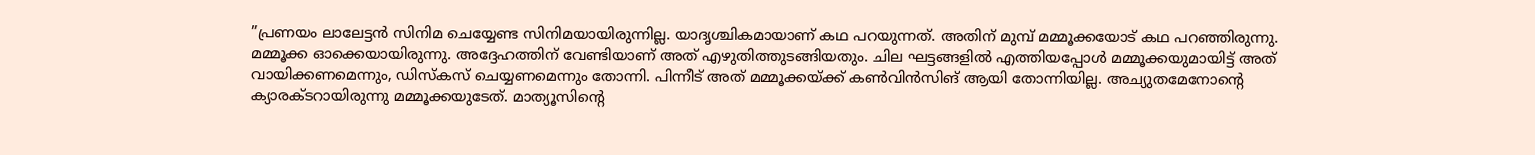”പ്രണയം ലാലേട്ടന്‍ സിനിമ ചെയ്യേണ്ട സിനിമയായിരുന്നില്ല. യാദൃശ്ചികമായാണ് കഥ പറയുന്നത്. അതിന് മുമ്പ് മമ്മൂക്കയോട് കഥ പറഞ്ഞിരുന്നു. മമ്മൂക്ക ഓക്കെയായിരുന്നു. അദ്ദേഹത്തിന് വേണ്ടിയാണ് അത് എഴുതിത്തുടങ്ങിയതും. ചില ഘട്ടങ്ങളില്‍ എത്തിയപ്പോള്‍ മമ്മൂക്കയുമായിട്ട് അത് വായിക്കണമെന്നും, ഡിസ്‌കസ് ചെയ്യണമെന്നും തോന്നി. പിന്നീട് അത് മമ്മൂക്കയ്ക്ക് കണ്‍വിന്‍സിങ് ആയി തോന്നിയില്ല. അച്യുതമേനോന്റെ ക്യാരക്ടറായിരുന്നു മമ്മൂക്കയുടേത്. മാത്യൂസിന്റെ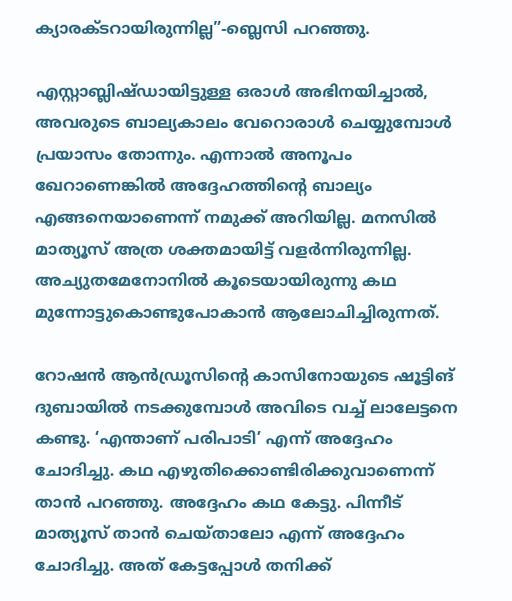ക്യാരക്ടറായിരുന്നില്ല”-ബ്ലെസി പറഞ്ഞു.

എസ്റ്റാബ്ലിഷ്ഡായിട്ടുള്ള ഒരാള്‍ അഭിനയിച്ചാല്‍, അവരുടെ ബാല്യകാലം വേറൊരാള്‍ ചെയ്യുമ്പോള്‍ പ്രയാസം തോന്നും. എന്നാല്‍ അനൂപം ഖേറാണെങ്കില്‍ അദ്ദേഹത്തിന്റെ ബാല്യം എങ്ങനെയാണെന്ന് നമുക്ക് അറിയില്ല. മനസില്‍ മാത്യൂസ് അത്ര ശക്തമായിട്ട് വളര്‍ന്നിരുന്നില്ല. അച്യുതമേനോനില്‍ കൂടെയായിരുന്നു കഥ മുന്നോട്ടുകൊണ്ടുപോകാന്‍ ആലോചിച്ചിരുന്നത്.

റോഷന്‍ ആന്‍ഡ്രൂസിന്റെ കാസിനോയുടെ ഷൂട്ടിങ് ദുബായില്‍ നടക്കുമ്പോള്‍ അവിടെ വച്ച് ലാലേട്ടനെ കണ്ടു. ‘എന്താണ് പരിപാടി’ എന്ന് അദ്ദേഹം ചോദിച്ചു. കഥ എഴുതിക്കൊണ്ടിരിക്കുവാണെന്ന് താന്‍ പറഞ്ഞു. അദ്ദേഹം കഥ കേട്ടു. പിന്നീട് മാത്യൂസ് താന്‍ ചെയ്താലോ എന്ന് അദ്ദേഹം ചോദിച്ചു. അത് കേട്ടപ്പോള്‍ തനിക്ക്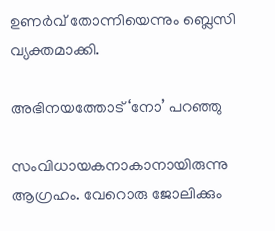ഉണര്‍വ് തോന്നിയെന്നും ബ്ലെസി വ്യക്തമാക്കി.

അഭിനയത്തോട് ‘നോ’ പറഞ്ഞു

സംവിധായകനാകാനായിരുന്നു ആഗ്രഹം. വേറൊരു ജോലിക്കും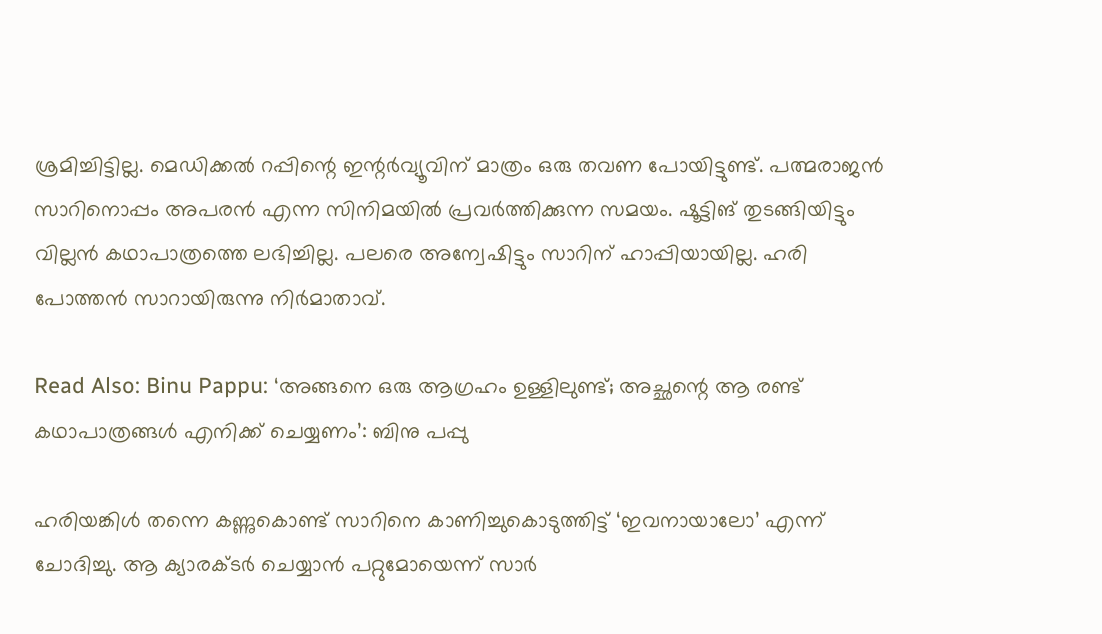ശ്രമിച്ചിട്ടില്ല. മെഡിക്കല്‍ റപ്പിന്റെ ഇന്റര്‍വ്യൂവിന് മാത്രം ഒരു തവണ പോയിട്ടുണ്ട്. പത്മരാജന്‍ സാറിനൊപ്പം അപരന്‍ എന്ന സിനിമയില്‍ പ്രവര്‍ത്തിക്കുന്ന സമയം. ഷൂട്ടിങ് തുടങ്ങിയിട്ടും വില്ലന്‍ കഥാപാത്രത്തെ ലഭിച്ചില്ല. പലരെ അന്വേഷിട്ടും സാറിന് ഹാപ്പിയായില്ല. ഹരി പോത്തന്‍ സാറായിരുന്നു നിര്‍മാതാവ്.

Read Also: Binu Pappu: ‘അങ്ങനെ ഒരു ആഗ്രഹം ഉള്ളിലുണ്ട്; അച്ഛന്റെ ആ രണ്ട് കഥാപാത്രങ്ങള്‍ എനിക്ക് ചെയ്യണം’: ബിനു പപ്പു

ഹരിയങ്കിള്‍ തന്നെ കണ്ണുകൊണ്ട് സാറിനെ കാണിച്ചുകൊടുത്തിട്ട്‌ ‘ഇവനായാലോ’ എന്ന്‌ ചോദിച്ചു. ആ ക്യാരക്ടര്‍ ചെയ്യാന്‍ പറ്റുമോയെന്ന് സാര്‍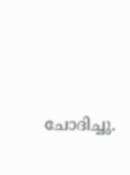ചോദിച്ചു.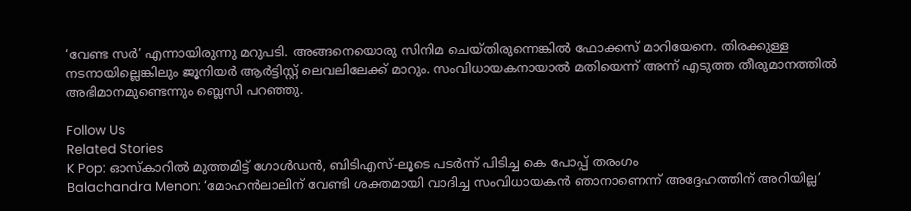‘വേണ്ട സര്‍’ എന്നായിരുന്നു മറുപടി. അങ്ങനെയൊരു സിനിമ ചെയ്തിരുന്നെങ്കില്‍ ഫോക്കസ് മാറിയേനെ. തിരക്കുള്ള നടനായില്ലെങ്കിലും ജൂനിയര്‍ ആര്‍ട്ടിസ്റ്റ് ലെവലിലേക്ക് മാറും. സംവിധായകനായാല്‍ മതിയെന്ന് അന്ന് എടുത്ത തീരുമാനത്തില്‍ അഭിമാനമുണ്ടെന്നും ബ്ലെസി പറഞ്ഞു.

Follow Us
Related Stories
K Pop: ഓസ്കാറിൽ മുത്തമിട്ട് ഗോൾഡൻ, ബിടിഎസ്-ലൂടെ പടർന്ന് പിടിച്ച കെ പോപ്പ് തരംഗം
Balachandra Menon: ‘മോഹന്‍ലാലിന് വേണ്ടി ശക്തമായി വാദിച്ച സംവിധായകന്‍ ഞാനാണെന്ന്‌ അദ്ദേഹത്തിന് അറിയില്ല’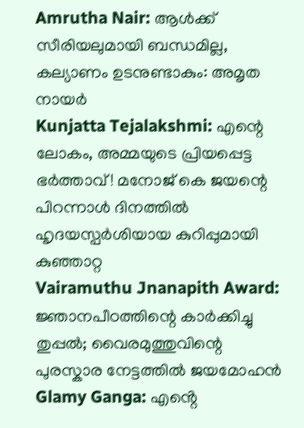Amrutha Nair: ആള്‍ക്ക് സീരിയലുമായി ബന്ധമില്ല, കല്യാണം ഉടനുണ്ടാകും: അമൃത നായര്‍
Kunjatta Tejalakshmi: എന്റെ ലോകം, അമ്മയുടെ പ്രിയപ്പെട്ട ഭർത്താവ്! മനോജ് കെ ജയന്റെ പിറന്നാൾ ദിനത്തിൽ ഹൃദയസ്പർശിയായ കുറിപ്പുമായി കുഞ്ഞാറ്റ
Vairamuthu Jnanapith Award: ജ്ഞാനപീഠത്തിന്റെ കാർക്കിച്ചു തുപ്പൽ; വൈരമുത്തുവിന്റെ പുരസ്കാര നേട്ടത്തിൽ ജയമോഹൻ
Glamy Ganga: എൻ്റെ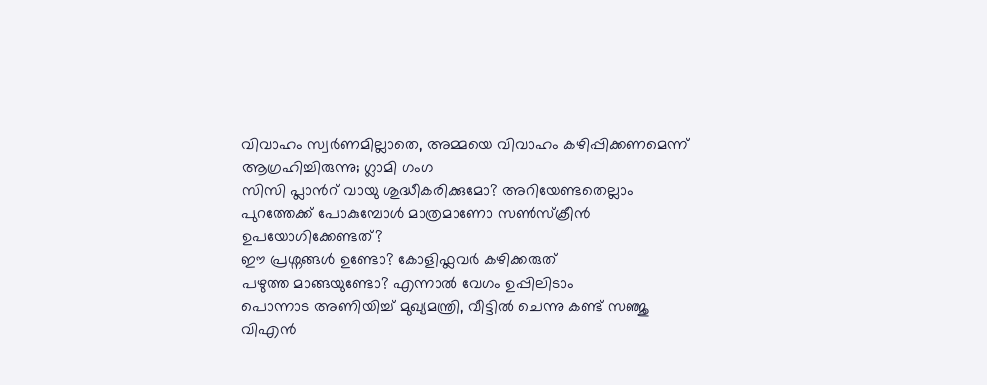വിവാഹം സ്വർണമില്ലാതെ, അമ്മയെ വിവാഹം കഴിപ്പിക്കണമെന്ന് ആഗ്രഹിച്ചിരുന്നു; ഗ്ലാമി ഗംഗ
സിസി പ്ലാന്‍റ് വായു ശുദ്ധീകരിക്കുമോ? അറിയേണ്ടതെല്ലാം
പുറത്തേക്ക് പോകുമ്പോള്‍ മാത്രമാണോ സണ്‍സ്‌ക്രീന്‍ ഉപയോഗിക്കേണ്ടത്?
ഈ പ്രശ്നങ്ങൾ ഉണ്ടോ? കോളിഫ്ലവർ കഴിക്കരുത്
പഴുത്ത മാങ്ങയുണ്ടോ? എന്നാല്‍ വേഗം ഉപ്പിലിടാം
പൊന്നാട അണിയിച്ച് മുഖ്യമന്ത്രി, വീട്ടിൽ ചെന്നു കണ്ട് സഞ്ജു
വിഎൻ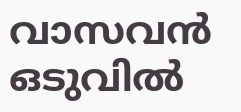വാസവൻ ഒടുവിൽ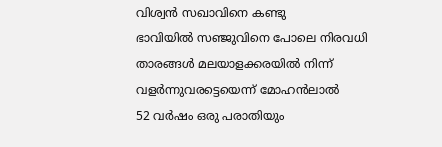വിശ്വൻ സഖാവിനെ കണ്ടു
ഭാവിയില്‍ സഞ്ജുവിനെ പോലെ നിരവധി താരങ്ങള്‍ മലയാളക്കരയില്‍ നിന്ന്‌ വളര്‍ന്നുവരട്ടെയെന്ന് മോഹന്‍ലാല്‍
52 വർഷം ഒരു പരാതിയും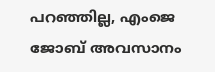പറഞ്ഞില്ല, എംജെ ജോബ് അവസാനം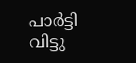പാർട്ടി വിട്ടു